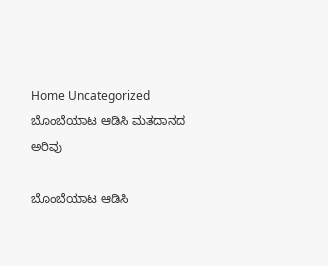Home Uncategorized ಬೊಂಬೆಯಾಟ ಆಡಿಸಿ ಮತದಾನದ ಅರಿವು

ಬೊಂಬೆಯಾಟ ಆಡಿಸಿ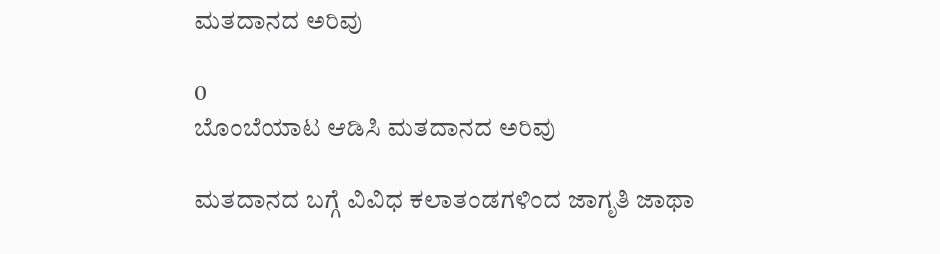ಮತದಾನದ ಅರಿವು

0
ಬೊಂಬೆಯಾಟ ಆಡಿಸಿ ಮತದಾನದ ಅರಿವು

ಮತದಾನದ ಬಗ್ಗೆ ವಿವಿಧ ಕಲಾತಂಡಗಳಿಂದ ಜಾಗೃತಿ ಜಾಥಾ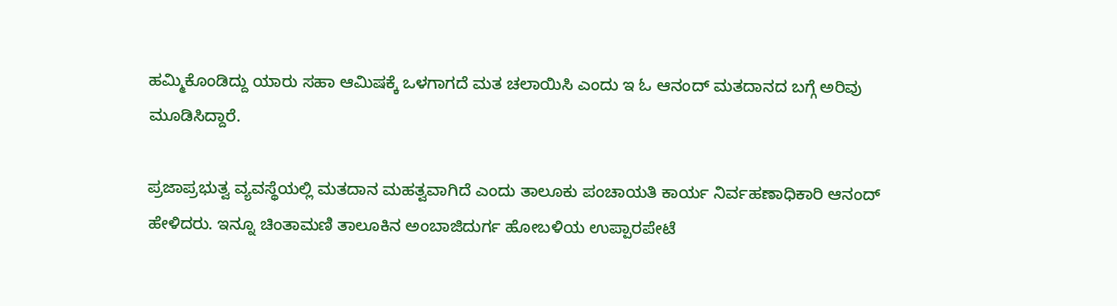ಹಮ್ಮಿಕೊಂಡಿದ್ದು ಯಾರು ಸಹಾ ಆಮಿಷಕ್ಕೆ ಒಳಗಾಗದೆ ಮತ ಚಲಾಯಿಸಿ ಎಂದು ಇ ಓ ಆನಂದ್‌ ಮತದಾನದ ಬಗ್ಗೆ ಅರಿವು ಮೂಡಿಸಿದ್ದಾರೆ.

ಪ್ರಜಾಪ್ರಭುತ್ವ ವ್ಯವಸ್ಥೆಯಲ್ಲಿ ಮತದಾನ ಮಹತ್ವವಾಗಿದೆ ಎಂದು ತಾಲೂಕು ಪಂಚಾಯತಿ ಕಾರ್ಯ ನಿರ್ವಹಣಾಧಿಕಾರಿ ಆನಂದ್ ಹೇಳಿದರು. ಇನ್ನೂ ಚಿಂತಾಮಣಿ ತಾಲೂಕಿನ ಅಂಬಾಜಿದುರ್ಗ ಹೋಬಳಿಯ ಉಪ್ಪಾರಪೇಟೆ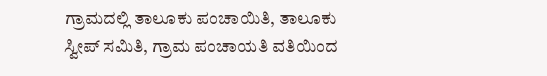ಗ್ರಾಮದಲ್ಲಿ ತಾಲೂಕು ಪಂಚಾಯಿತಿ, ತಾಲೂಕು ಸ್ವೀಪ್‌ ಸಮಿತಿ, ಗ್ರಾಮ ಪಂಚಾಯತಿ ವತಿಯಿಂದ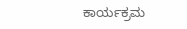ಕಾರ್ಯಕ್ರಮ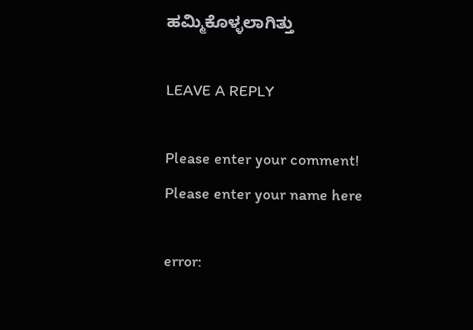ಹಮ್ಮಿಕೊಳ್ಳಲಾಗಿತ್ತು

LEAVE A REPLY

Please enter your comment!
Please enter your name here

error: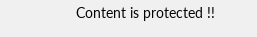Content is protected !!